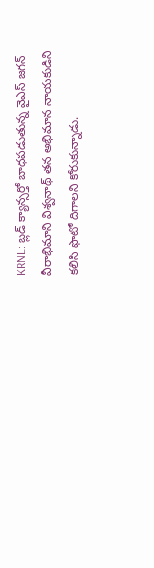KRNL: బ్లడ్ క్యాన్సర్తో బాధపడుతున్న వైఎస్ జగన్ వీరాభిమాని విశ్వనాథ్ తన అభిమాన నాయకుడిని కలిసి ఫొటో దిగాలని కోరుకున్నాడు.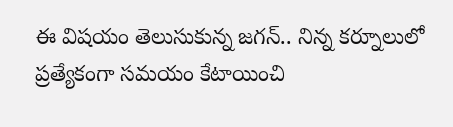ఈ విషయం తెలుసుకున్న జగన్.. నిన్న కర్నూలులో ప్రత్యేకంగా సమయం కేటాయించి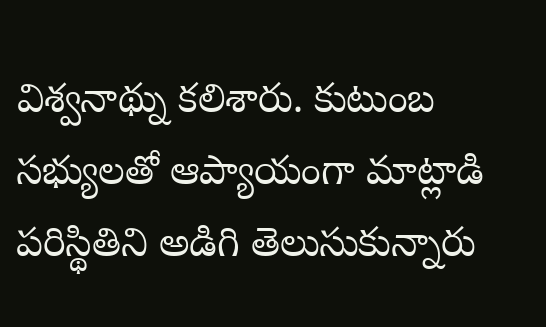విశ్వనాథ్ను కలిశారు. కుటుంబ సభ్యులతో ఆప్యాయంగా మాట్లాడి పరిస్థితిని అడిగి తెలుసుకున్నారు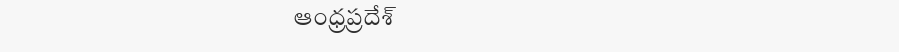ఆంధ్రప్రదేశ్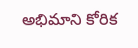అభిమాని కోరిక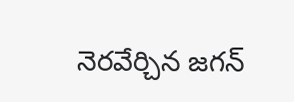నెరవేర్చిన జగన్